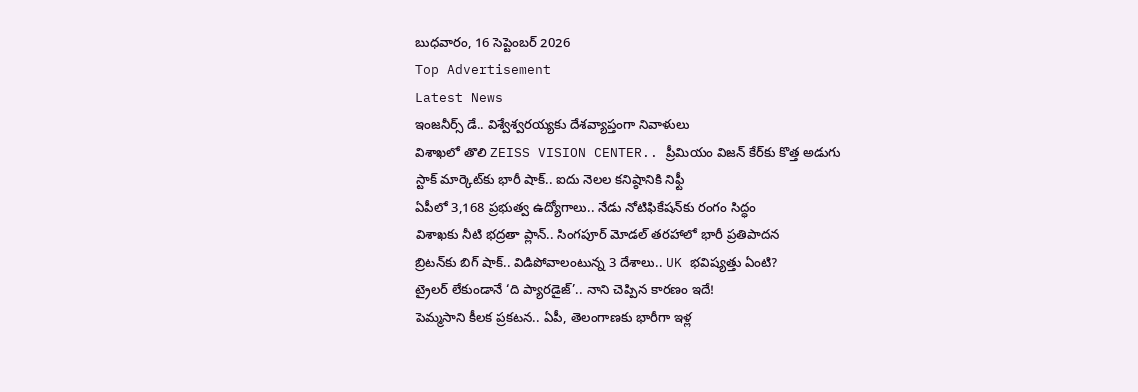బుధవారం, 16 సెప్టెంబర్ 2026
Top Advertisement
Latest News
ఇంజనీర్స్ డే.. విశ్వేశ్వరయ్యకు దేశవ్యాప్తంగా నివాళులు
విశాఖలో తొలి ZEISS VISION CENTER.. ప్రీమియం విజన్ కేర్‌కు కొత్త అడుగు
స్టాక్ మార్కెట్‌కు భారీ షాక్.. ఐదు నెలల కనిష్ఠానికి నిఫ్టీ
ఏపీలో 3,168 ప్రభుత్వ ఉద్యోగాలు.. నేడు నోటిఫికేషన్‌కు రంగం సిద్ధం
విశాఖకు నీటి భద్రతా ప్లాన్.. సింగపూర్ మోడల్ తరహాలో భారీ ప్రతిపాదన
బ్రిటన్‌కు బిగ్ షాక్.. విడిపోవాలంటున్న 3 దేశాలు.. UK భవిష్యత్తు ఏంటి?
ట్రైలర్‌ లేకుండానే ‘ది ప్యారడైజ్‌’.. నాని చెప్పిన కారణం ఇదే!
పెమ్మసాని కీలక ప్రకటన.. ఏపీ, తెలంగాణకు భారీగా ఇళ్ల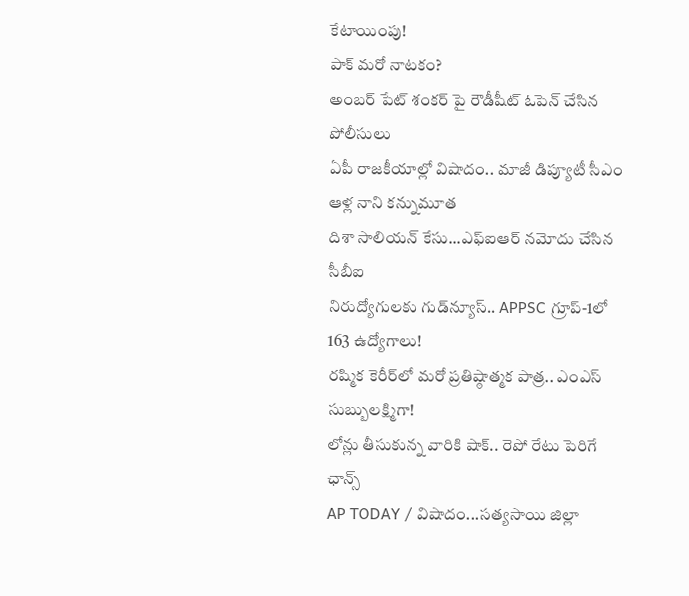కేటాయింపు!
పాక్ మరో నాటకం?
అంబర్ పేట్ శంకర్ పై రౌడీషీట్ ఓపెన్ చేసిన పోలీసులు
ఏపీ రాజకీయాల్లో విషాదం.. మాజీ డిప్యూటీ సీఎం ఆళ్ల నాని కన్నుమూత
దిశా సాలియన్ కేసు...ఎఫ్‌ఐఆర్ నమోదు చేసిన సీబీఐ
నిరుద్యోగులకు గుడ్‌న్యూస్‌.. APPSC గ్రూప్‌-1లో 163 ఉద్యోగాలు!
రష్మిక కెరీర్‌లో మరో ప్రతిష్ఠాత్మక పాత్ర.. ఎంఎస్ సుబ్బులక్ష్మిగా!
లోన్లు తీసుకున్న వారికి షాక్‌.. రెపో రేటు పెరిగే ఛాన్స్‌
AP TODAY / విషాదం...సత్యసాయి జిల్లా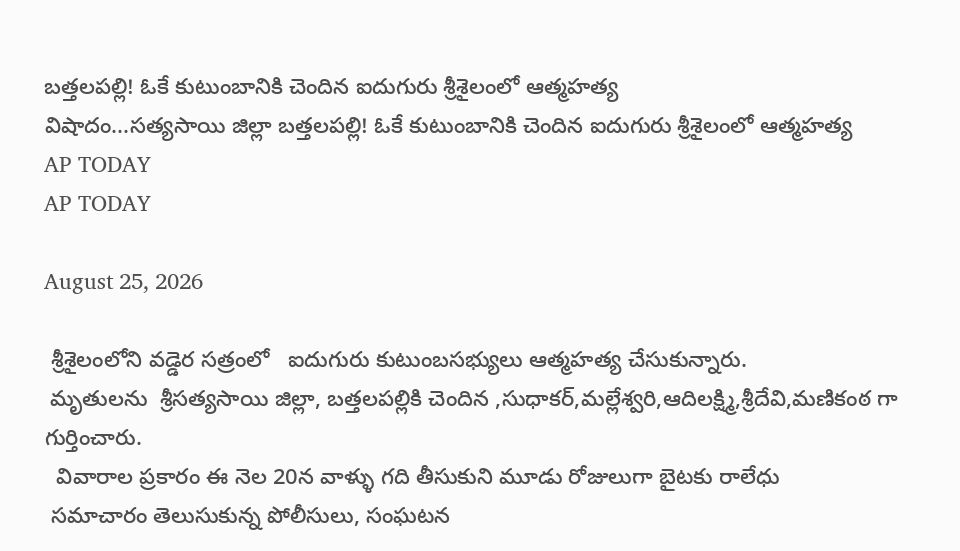బత్తలపల్లి! ఓకే కుటుంబానికి చెందిన ఐదుగురు శ్రీశైలంలో ఆత్మహత్య
విషాదం...సత్యసాయి జిల్లా బత్తలపల్లి! ఓకే కుటుంబానికి చెందిన ఐదుగురు శ్రీశైలంలో ఆత్మహత్య
AP TODAY
AP TODAY

August 25, 2026

 శ్రీశైలంలోని వడ్డెర సత్రంలో   ఐదుగురు కుటుంబసభ్యులు ఆత్మహత్య చేసుకున్నారు.
 మృతులను  శ్రీసత్యసాయి జిల్లా, బత్తలపల్లికి చెందిన ,సుధాకర్,మల్లేశ్వరి,ఆదిలక్ష్మి,శ్రీదేవి,మణికంఠ గా గుర్తించారు.
  వివారాల ప్రకారం ఈ నెల 20న వాళ్ళు గది తీసుకుని మూడు రోజులుగా బైటకు రాలేధు
 సమాచారం తెలుసుకున్న పోలీసులు, సంఘటన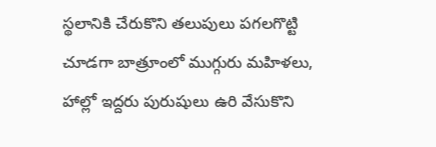స్థలానికి చేరుకొని తలుపులు పగలగొట్టి చూడగా బాత్రూంలో ముగ్గురు మహిళలు, హాల్లో ఇద్దరు పురుషులు ఉరి వేసుకొని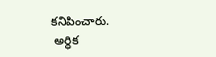కనిపించారు.
 అర్ధిక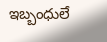ఇబ్బంధులే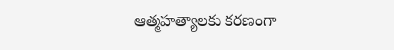ఆత్మహత్యాలకు కరణంగా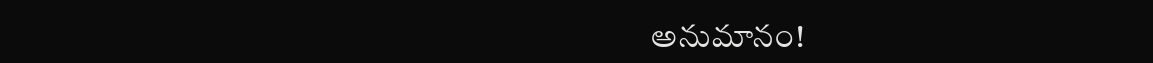అనుమానం!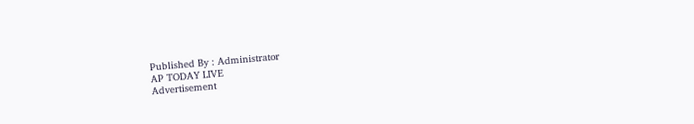Published By : Administrator
AP TODAY LIVE
Advertisement